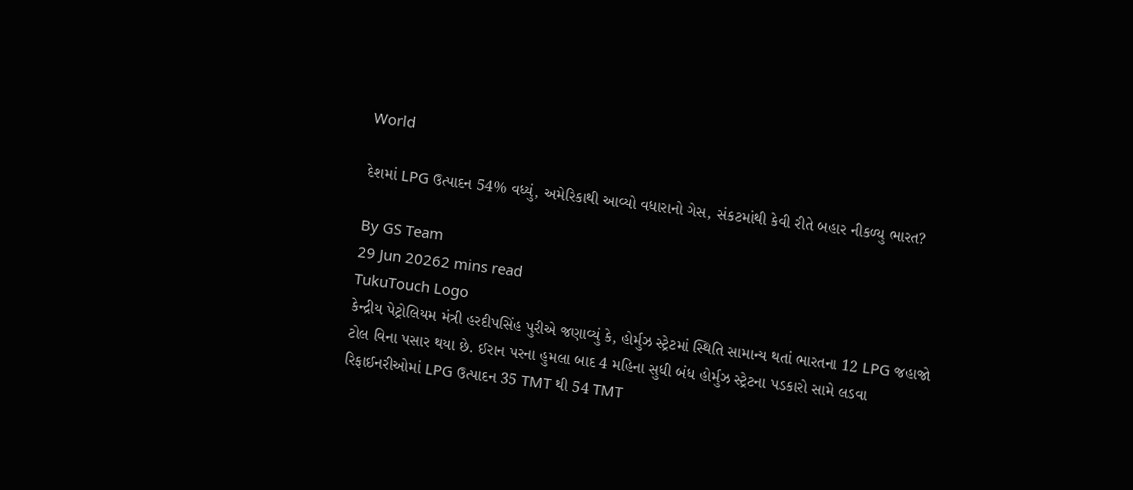World

દેશમાં LPG ઉત્પાદન 54% વધ્યું, અમેરિકાથી આવ્યો વધારાનો ગેસ, સંકટમાંથી કેવી રીતે બહાર નીકળ્યુ ભારત?

By GS Team
29 Jun 20262 mins read
TukuTouch Logo
કેન્દ્રીય પેટ્રોલિયમ મંત્રી હરદીપસિંહ પુરીએ જણાવ્યું કે, હોર્મુઝ સ્ટ્રેટમાં સ્થિતિ સામાન્ય થતાં ભારતના 12 LPG જહાજો ટોલ વિના પસાર થયા છે. ઈરાન પરના હુમલા બાદ 4 મહિના સુધી બંધ હોર્મુઝ સ્ટ્રેટના પડકારો સામે લડવા રિફાઈનરીઓમાં LPG ઉત્પાદન 35 TMT થી 54 TMT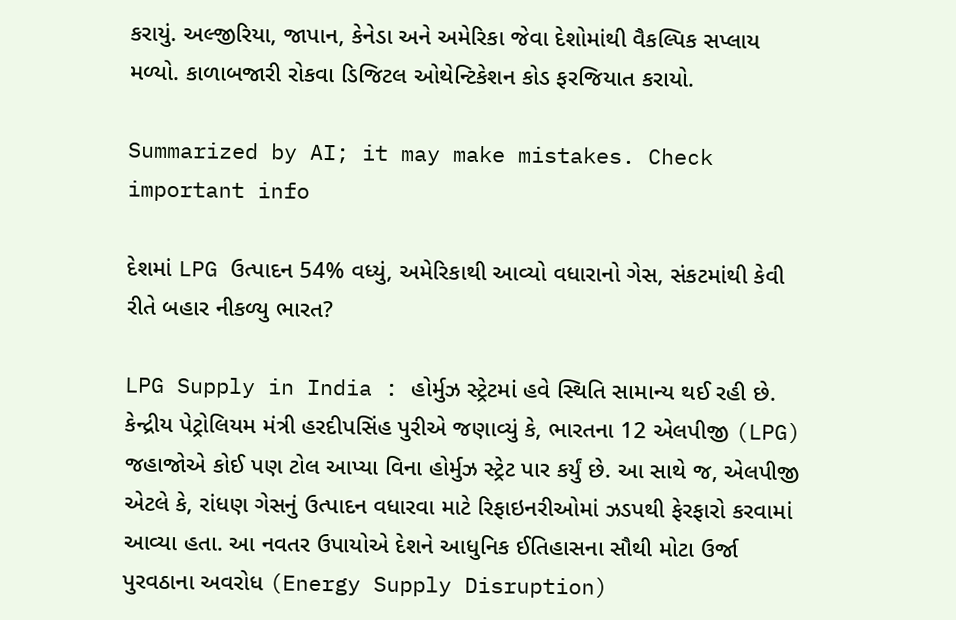કરાયું. અલ્જીરિયા, જાપાન, કેનેડા અને અમેરિકા જેવા દેશોમાંથી વૈકલ્પિક સપ્લાય મળ્યો. કાળાબજારી રોકવા ડિજિટલ ઓથેન્ટિકેશન કોડ ફરજિયાત કરાયો.

Summarized by AI; it may make mistakes. Check important info

દેશમાં LPG ઉત્પાદન 54% વધ્યું, અમેરિકાથી આવ્યો વધારાનો ગેસ, સંકટમાંથી કેવી રીતે બહાર નીકળ્યુ ભારત?

LPG Supply in India : હોર્મુઝ સ્ટ્રેટમાં હવે સ્થિતિ સામાન્ય થઈ રહી છે. કેન્દ્રીય પેટ્રોલિયમ મંત્રી હરદીપસિંહ પુરીએ જણાવ્યું કે, ભારતના 12 એલપીજી (LPG) જહાજોએ કોઈ પણ ટોલ આપ્યા વિના હોર્મુઝ સ્ટ્રેટ પાર કર્યું છે. આ સાથે જ, એલપીજી એટલે કે, રાંધણ ગેસનું ઉત્પાદન વધારવા માટે રિફાઇનરીઓમાં ઝડપથી ફેરફારો કરવામાં આવ્યા હતા. આ નવતર ઉપાયોએ દેશને આધુનિક ઈતિહાસના સૌથી મોટા ઉર્જા પુરવઠાના અવરોધ (Energy Supply Disruption)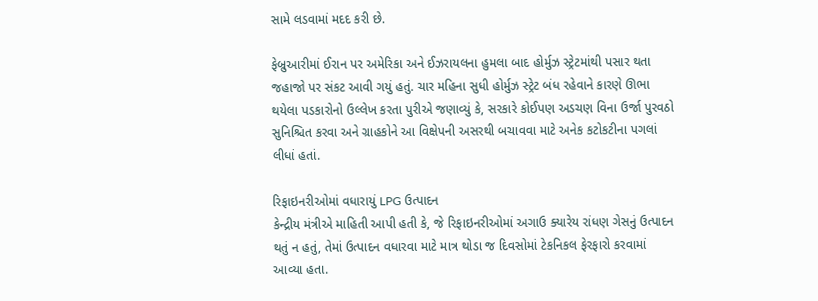સામે લડવામાં મદદ કરી છે.

ફેબ્રુઆરીમાં ઈરાન પર અમેરિકા અને ઈઝરાયલના હુમલા બાદ હોર્મુઝ સ્ટ્રેટમાંથી પસાર થતા જહાજો પર સંકટ આવી ગયું હતું. ચાર મહિના સુધી હોર્મુઝ સ્ટ્રેટ બંધ રહેવાને કારણે ઊભા થયેલા પડકારોનો ઉલ્લેખ કરતા પુરીએ જણાવ્યું કે, સરકારે કોઈપણ અડચણ વિના ઉર્જા પુરવઠો સુનિશ્ચિત કરવા અને ગ્રાહકોને આ વિક્ષેપની અસરથી બચાવવા માટે અનેક કટોકટીના પગલાં લીધાં હતાં.

રિફાઇનરીઓમાં વધારાયું LPG ઉત્પાદન
કેન્દ્રીય મંત્રીએ માહિતી આપી હતી કે, જે રિફાઇનરીઓમાં અગાઉ ક્યારેય રાંધણ ગેસનું ઉત્પાદન થતું ન હતું, તેમાં ઉત્પાદન વધારવા માટે માત્ર થોડા જ દિવસોમાં ટેકનિકલ ફેરફારો કરવામાં આવ્યા હતા.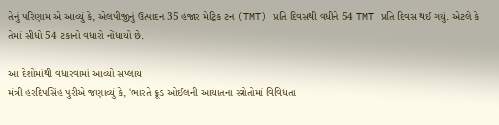તેનું પરિણામ એ આવ્યું કે, એલપીજીનું ઉત્પાદન 35 હજાર મેટ્રિક ટન (TMT) પ્રતિ દિવસથી વધીને 54 TMT પ્રતિ દિવસ થઈ ગયું. એટલે કે તેમાં સીધો 54 ટકાનો વધારો નોંધાયો છે.

આ દેશોમાંથી વધારવામાં આવ્યો સપ્લાય
મંત્રી હરદિપસિંહ પુરીએ જણાવ્યું કે, 'ભારતે ક્રૂડ ઓઈલની આયાતના સ્ત્રોતોમાં વિવિધતા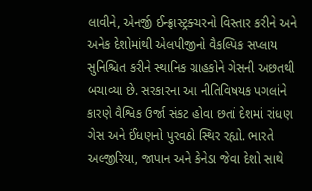લાવીને, એનર્જી ઈન્ફ્રાસ્ટ્રક્ચરનો વિસ્તાર કરીને અને અનેક દેશોમાંથી એલપીજીનો વૈકલ્પિક સપ્લાય સુનિશ્ચિત કરીને સ્થાનિક ગ્રાહકોને ગેસની અછતથી બચાવ્યા છે. સરકારના આ નીતિવિષયક પગલાંને કારણે વૈશ્વિક ઉર્જા સંકટ હોવા છતાં દેશમાં રાંધણ ગેસ અને ઈંધણનો પુરવઠો સ્થિર રહ્યો. ભારતે અલ્જીરિયા, જાપાન અને કેનેડા જેવા દેશો સાથે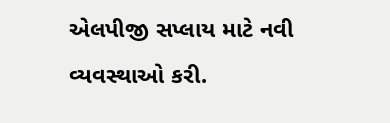એલપીજી સપ્લાય માટે નવી વ્યવસ્થાઓ કરી.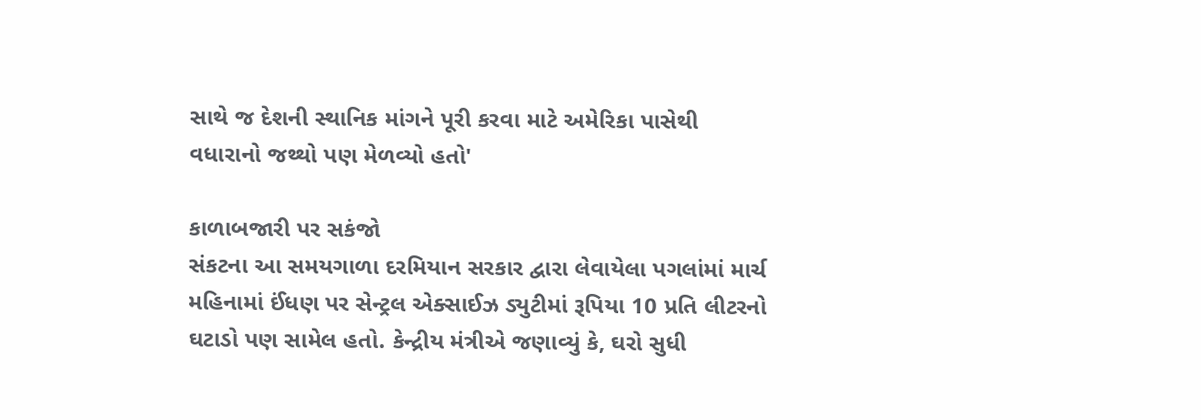સાથે જ દેશની સ્થાનિક માંગને પૂરી કરવા માટે અમેરિકા પાસેથી વધારાનો જથ્થો પણ મેળવ્યો હતો'

કાળાબજારી પર સકંજો
સંકટના આ સમયગાળા દરમિયાન સરકાર દ્વારા લેવાયેલા પગલાંમાં માર્ચ મહિનામાં ઈંધણ પર સેન્ટ્રલ એક્સાઈઝ ડ્યુટીમાં રૂપિયા 10 પ્રતિ લીટરનો ઘટાડો પણ સામેલ હતો. કેન્દ્રીય મંત્રીએ જણાવ્યું કે, ઘરો સુધી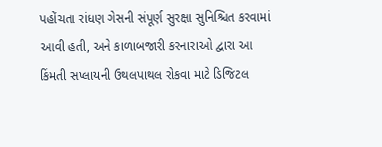પહોંચતા રાંધણ ગેસની સંપૂર્ણ સુરક્ષા સુનિશ્ચિત કરવામાં આવી હતી, અને કાળાબજારી કરનારાઓ દ્વારા આ કિંમતી સપ્લાયની ઉથલપાથલ રોકવા માટે ડિજિટલ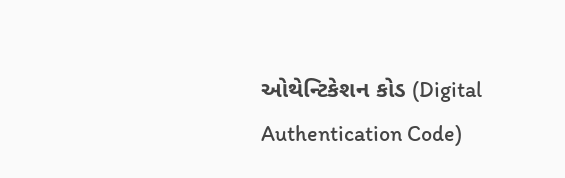ઓથેન્ટિકેશન કોડ (Digital Authentication Code)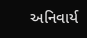અનિવાર્ય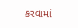કરવામાં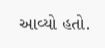આવ્યો હતો.